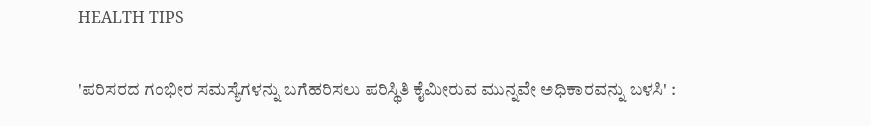HEALTH TIPS

'ಪರಿಸರದ ಗಂಭೀರ ಸಮಸ್ಯೆಗಳನ್ನು ಬಗೆಹರಿಸಲು ಪರಿಸ್ಥಿತಿ ಕೈಮೀರುವ ಮುನ್ನವೇ ಅಧಿಕಾರವನ್ನು ಬಳಸಿ' :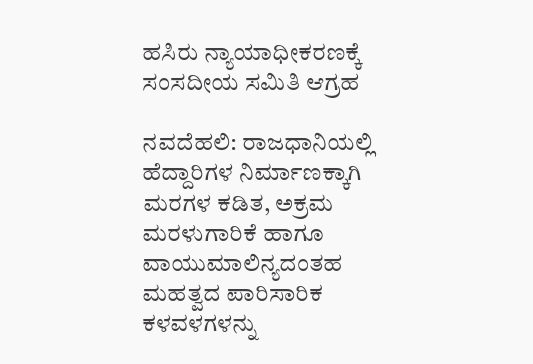ಹಸಿರು ನ್ಯಾಯಾಧೀಕರಣಕ್ಕೆ ಸಂಸದೀಯ ಸಮಿತಿ ಆಗ್ರಹ

ನವದೆಹಲಿ: ರಾಜಧಾನಿಯಲ್ಲಿ ಹೆದ್ದಾರಿಗಳ ನಿರ್ಮಾಣಕ್ಕಾಗಿ ಮರಗಳ ಕಡಿತ, ಅಕ್ರಮ ಮರಳುಗಾರಿಕೆ ಹಾಗೂ ವಾಯುಮಾಲಿನ್ಯದಂತಹ ಮಹತ್ವದ ಪಾರಿಸಾರಿಕ ಕಳವಳಗಳನ್ನು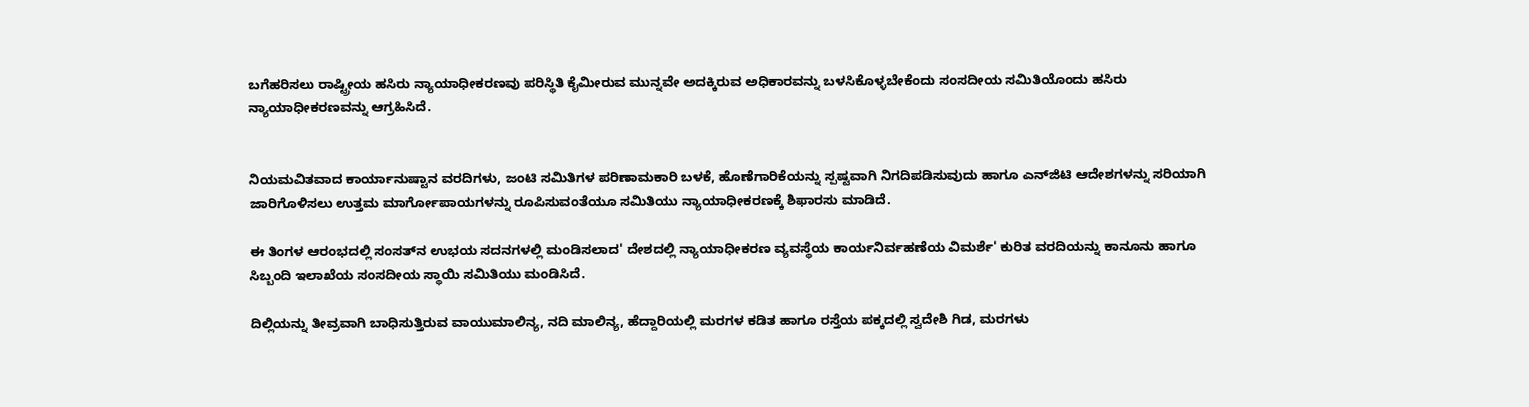ಬಗೆಹರಿಸಲು ರಾಷ್ಟ್ರೀಯ ಹಸಿರು ನ್ಯಾಯಾಧೀಕರಣವು ಪರಿಸ್ಥಿತಿ ಕೈಮೀರುವ ಮುನ್ನವೇ ಅದಕ್ಕಿರುವ ಅಧಿಕಾರವನ್ನು ಬಳಸಿಕೊಳ್ಳಬೇಕೆಂದು ಸಂಸದೀಯ ಸಮಿತಿಯೊಂದು ಹಸಿರು ನ್ಯಾಯಾಧೀಕರಣವನ್ನು ಆಗ್ರಹಿಸಿದೆ.


ನಿಯಮವಿತವಾದ ಕಾರ್ಯಾನುಷ್ಟಾನ ವರದಿಗಳು, ಜಂಟಿ ಸಮಿತಿಗಳ ಪರಿಣಾಮಕಾರಿ ಬಳಕೆ, ಹೊಣೆಗಾರಿಕೆಯನ್ನು ಸ್ಪಷ್ಟವಾಗಿ ನಿಗದಿಪಡಿಸುವುದು ಹಾಗೂ ಎನ್‌ಜಿಟಿ ಆದೇಶಗಳನ್ನು ಸರಿಯಾಗಿ ಜಾರಿಗೊಳಿಸಲು ಉತ್ತಮ ಮಾರ್ಗೋಪಾಯಗಳನ್ನು ರೂಪಿಸುವಂತೆಯೂ ಸಮಿತಿಯು ನ್ಯಾಯಾಧೀಕರಣಕ್ಕೆ ಶಿಫಾರಸು ಮಾಡಿದೆ.

ಈ ತಿಂಗಳ ಆರಂಭದಲ್ಲಿ ಸಂಸತ್‌ನ ಉಭಯ ಸದನಗಳಲ್ಲಿ ಮಂಡಿಸಲಾದ' ದೇಶದಲ್ಲಿ ನ್ಯಾಯಾಧೀಕರಣ ವ್ಯವಸ್ಥೆಯ ಕಾರ್ಯನಿರ್ವಹಣೆಯ ವಿಮರ್ಶೆ' ಕುರಿತ ವರದಿಯನ್ನು ಕಾನೂನು ಹಾಗೂ ಸಿಬ್ಬಂದಿ ಇಲಾಖೆಯ ಸಂಸದೀಯ ಸ್ಥಾಯಿ ಸಮಿತಿಯು ಮಂಡಿಸಿದೆ.

ದಿಲ್ಲಿಯನ್ನು ತೀವ್ರವಾಗಿ ಬಾಧಿಸುತ್ತಿರುವ ವಾಯುಮಾಲಿನ್ಯ, ನದಿ ಮಾಲಿನ್ಯ, ಹೆದ್ದಾರಿಯಲ್ಲಿ ಮರಗಳ ಕಡಿತ ಹಾಗೂ ರಸ್ತೆಯ ಪಕ್ಕದಲ್ಲಿ ಸ್ವದೇಶಿ ಗಿಡ, ಮರಗಳು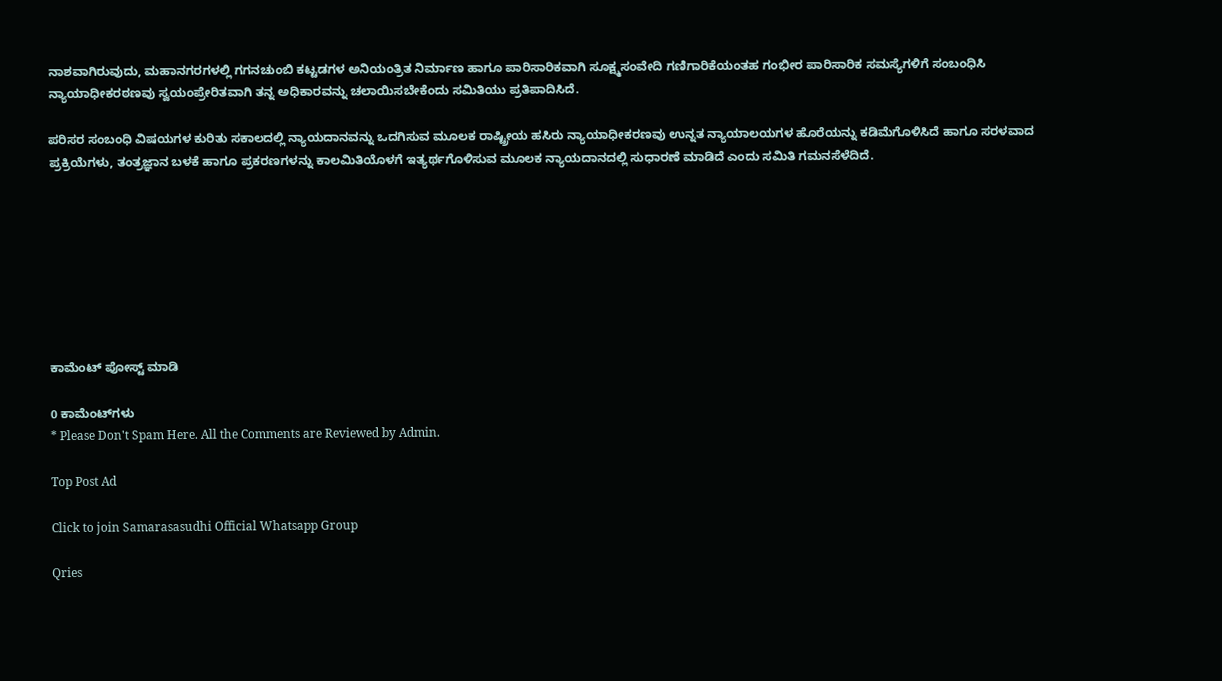ನಾಶವಾಗಿರುವುದು, ಮಹಾನಗರಗಳಲ್ಲಿ ಗಗನಚುಂಬಿ ಕಟ್ಟಡಗಳ ಅನಿಯಂತ್ರಿತ ನಿರ್ಮಾಣ ಹಾಗೂ ಪಾರಿಸಾರಿಕವಾಗಿ ಸೂಕ್ಷ್ಮಸಂವೇದಿ ಗಣಿಗಾರಿಕೆಯಂತಹ ಗಂಭೀರ ಪಾರಿಸಾರಿಕ ಸಮಸ್ಯೆಗಳಿಗೆ ಸಂಬಂಧಿಸಿ ನ್ಯಾಯಾಧೀಕರಠಣವು ಸ್ವಯಂಪ್ರೇರಿತವಾಗಿ ತನ್ನ ಅಧಿಕಾರವನ್ನು ಚಲಾಯಿಸಬೇಕೆಂದು ಸಮಿತಿಯು ಪ್ರತಿಪಾದಿಸಿದೆ.

ಪರಿಸರ ಸಂಬಂಧಿ ವಿಷಯಗಳ ಕುರಿತು ಸಕಾಲದಲ್ಲಿ ನ್ಯಾಯದಾನವನ್ನು ಒದಗಿಸುವ ಮೂಲಕ ರಾಷ್ಟ್ರೀಯ ಹಸಿರು ನ್ಯಾಯಾಧೀಕರಣವು ಉನ್ನತ ನ್ಯಾಯಾಲಯಗಳ ಹೊರೆಯನ್ನು ಕಡಿಮೆಗೊಳಿಸಿದೆ ಹಾಗೂ ಸರಳವಾದ ಪ್ರಕ್ರಿಯೆಗಳು, ತಂತ್ರಜ್ಞಾನ ಬಳಕೆ ಹಾಗೂ ಪ್ರಕರಣಗಳನ್ನು ಕಾಲಮಿತಿಯೊಳಗೆ ಇತ್ಯರ್ಥಗೊಳಿಸುವ ಮೂಲಕ ನ್ಯಾಯದಾನದಲ್ಲಿ ಸುಧಾರಣೆ ಮಾಡಿದೆ ಎಂದು ಸಮಿತಿ ಗಮನಸೆಳೆದಿದೆ.








ಕಾಮೆಂಟ್‌‌ ಪೋಸ್ಟ್‌ ಮಾಡಿ

0 ಕಾಮೆಂಟ್‌ಗಳು
* Please Don't Spam Here. All the Comments are Reviewed by Admin.

Top Post Ad

Click to join Samarasasudhi Official Whatsapp Group

Qries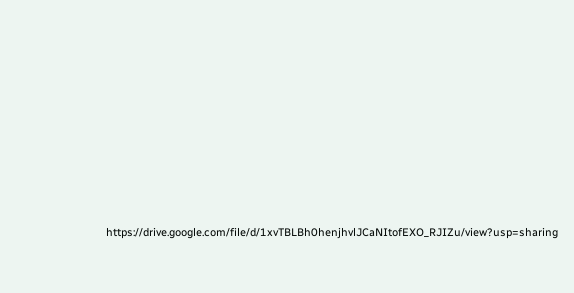https://drive.google.com/file/d/1xvTBLBh0henjhvlJCaNItofEXO_RJIZu/view?usp=sharing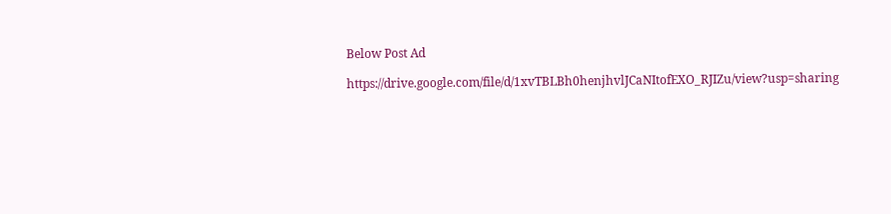Below Post Ad

https://drive.google.com/file/d/1xvTBLBh0henjhvlJCaNItofEXO_RJIZu/view?usp=sharing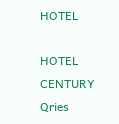HOTEL

HOTEL
CENTURY
Qries